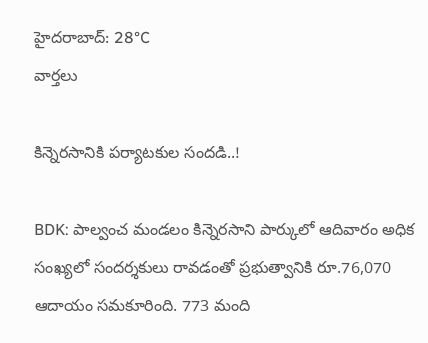హైదరాబాద్: 28°C
వార్తలు

కిన్నెరసానికి పర్యాటకుల సందడి..!

BDK: పాల్వంచ మండలం కిన్నెరసాని పార్కులో ఆదివారం అధిక సంఖ్యలో సందర్శకులు రావడంతో ప్రభుత్వానికి రూ.76,070 ఆదాయం సమకూరింది. 773 మంది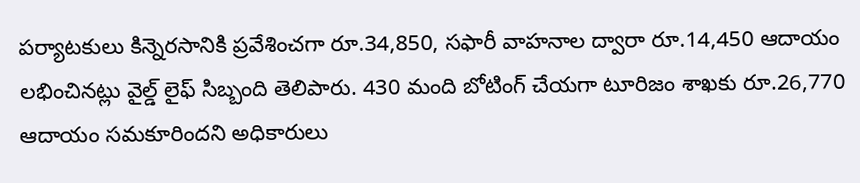పర్యాటకులు కిన్నెరసానికి ప్రవేశించగా రూ.34,850, సఫారీ వాహనాల ద్వారా రూ.14,450 ఆదాయం లభించినట్లు వైల్డ్ లైఫ్ సిబ్బంది తెలిపారు. 430 మంది బోటింగ్ చేయగా టూరిజం శాఖకు రూ.26,770 ఆదాయం సమకూరిందని అధికారులు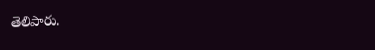తెలిపారు.